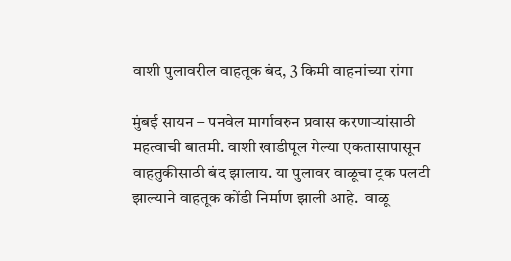वाशी पुलावरील वाहतूक बंद, 3 किमी वाहनांच्या रांगा

मुंबई सायन – पनवेल मार्गावरुन प्रवास करणाऱ्यांसाठी महत्वाची बातमी. वाशी खाडीपूल गेल्या एकतासापासून वाहतुकीसाठी बंद झालाय. या पुलावर वाळूचा ट्रक पलटी झाल्याने वाहतूक कोंडी निर्माण झाली आहे.  वाळू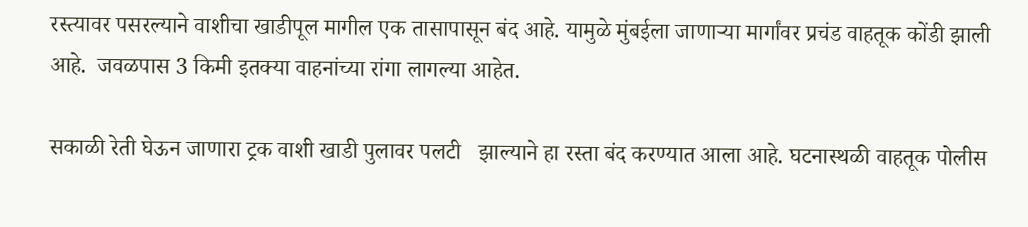रस्त्यावर पसरल्याने वाशीचा खाडीपूल मागील एक तासापासून बंद आहे. यामुळे मुंबईला जाणाऱ्या मार्गांवर प्रचंड वाहतूक कोंडी झाली आहे.  जवळपास 3 किमी इतक्या वाहनांच्या रांगा लागल्या आहेत.

सकाळी रेती घेऊन जाणारा ट्रक वाशी खाडी पुलावर पलटी   झाल्याने हा रस्ता बंद करण्यात आला आहे. घटनास्थळी वाहतूक पोलीस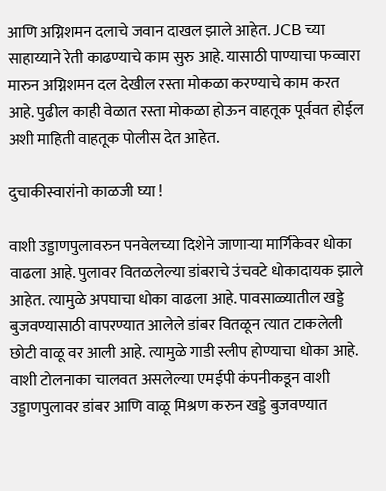आणि अग्निशमन दलाचे जवान दाखल झाले आहेत. JCB च्या साहाय्याने रेती काढण्याचे काम सुरु आहे. यासाठी पाण्याचा फव्वारा मारुन अग्निशमन दल देखील रस्ता मोकळा करण्याचे काम करत आहे. पुढील काही वेळात रस्ता मोकळा होऊन वाहतूक पूर्ववत होईल अशी माहिती वाहतूक पोलीस देत आहेत.

दुचाकीस्वारांनो काळजी घ्या !

वाशी उड्डाणपुलावरुन पनवेलच्या दिशेने जाणाऱ्या मार्गिकेवर धोका वाढला आहे. पुलावर वितळलेल्या डांबराचे उंचवटे धोकादायक झाले आहेत. त्यामुळे अपघाचा धोका वाढला आहे. पावसाळ्यातील खड्डे बुजवण्यासाठी वापरण्यात आलेले डांबर वितळून त्यात टाकलेली छोटी वाळू वर आली आहे. त्यामुळे गाडी स्लीप होण्याचा धोका आहे. वाशी टोलनाका चालवत असलेल्या एमईपी कंपनीकडून वाशी उड्डाणपुलावर डांबर आणि वाळू मिश्रण करुन खड्डे बुजवण्यात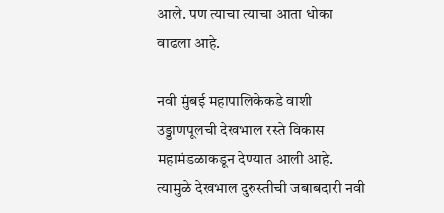आले. पण त्याचा त्याचा आता धोका वाढला आहे.

नवी मुंबई महापालिकेकडे वाशी उड्डाणपूलची देखभाल रस्ते विकास महामंडळाकडून देण्यात आली आहे. त्यामुळे देखभाल दुरुस्तीची जबाबदारी नवी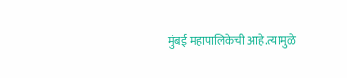मुंबई महापालिकेची आहे.त्यामुळे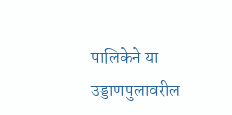पालिकेने या उड्डाणपुलावरील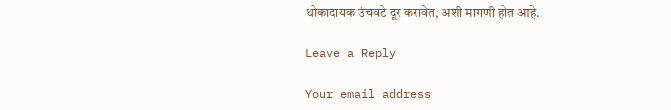धोकादायक उंचवटे दूर करावेत, अशी मागणी होत आहे.

Leave a Reply

Your email address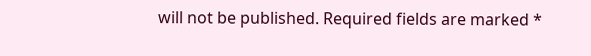will not be published. Required fields are marked *